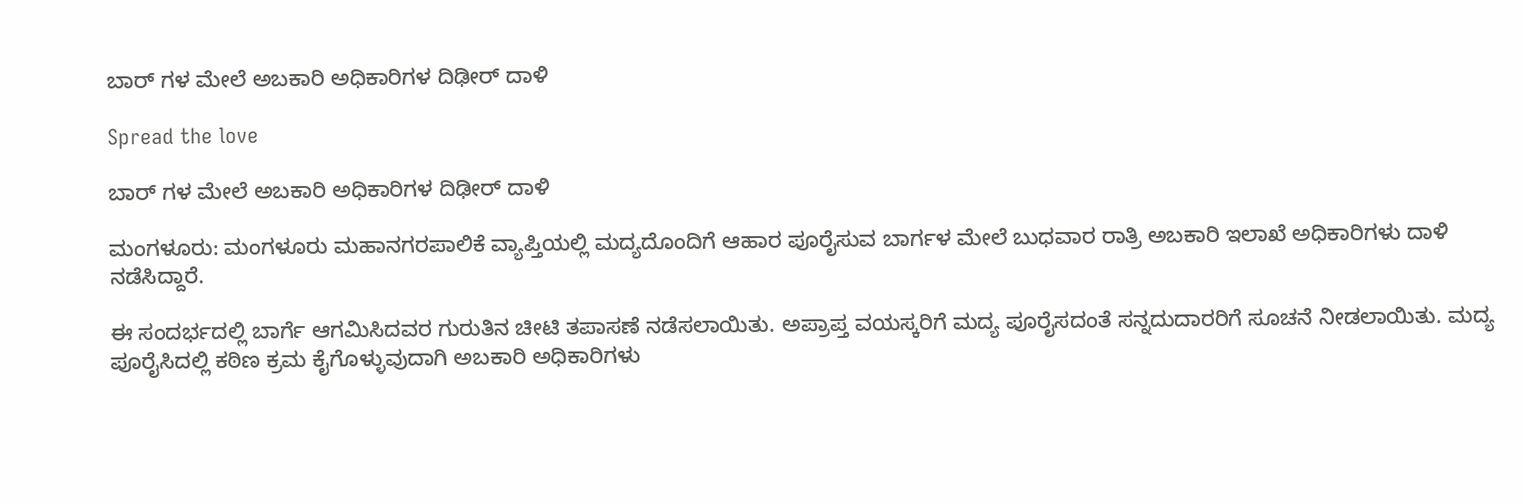ಬಾರ್ ಗಳ ಮೇಲೆ ಅಬಕಾರಿ ಅಧಿಕಾರಿಗಳ ದಿಢೀರ್ ದಾಳಿ

Spread the love

ಬಾರ್ ಗಳ ಮೇಲೆ ಅಬಕಾರಿ ಅಧಿಕಾರಿಗಳ ದಿಢೀರ್ ದಾಳಿ

ಮಂಗಳೂರು: ಮಂಗಳೂರು ಮಹಾನಗರಪಾಲಿಕೆ ವ್ಯಾಪ್ತಿಯಲ್ಲಿ ಮದ್ಯದೊಂದಿಗೆ ಆಹಾರ ಪೂರೈಸುವ ಬಾರ್ಗಳ ಮೇಲೆ ಬುಧವಾರ ರಾತ್ರಿ ಅಬಕಾರಿ ಇಲಾಖೆ ಅಧಿಕಾರಿಗಳು ದಾಳಿ ನಡೆಸಿದ್ದಾರೆ.

ಈ ಸಂದರ್ಭದಲ್ಲಿ ಬಾರ್ಗೆ ಆಗಮಿಸಿದವರ ಗುರುತಿನ ಚೀಟಿ ತಪಾಸಣೆ ನಡೆಸಲಾಯಿತು. ಅಪ್ರಾಪ್ತ ವಯಸ್ಕರಿಗೆ ಮದ್ಯ ಪೂರೈಸದಂತೆ ಸನ್ನದುದಾರರಿಗೆ ಸೂಚನೆ ನೀಡಲಾಯಿತು. ಮದ್ಯ ಪೂರೈಸಿದಲ್ಲಿ ಕಠಿಣ ಕ್ರಮ ಕೈಗೊಳ್ಳುವುದಾಗಿ ಅಬಕಾರಿ ಅಧಿಕಾರಿಗಳು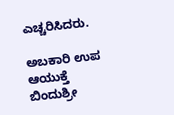ಎಚ್ಚರಿಸಿದರು.

ಅಬಕಾರಿ ಉಪ ಆಯುಕ್ತೆ ಬಿಂದುಶ್ರೀ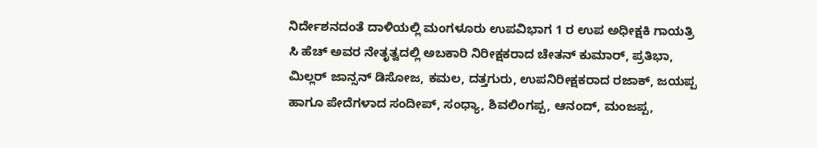ನಿರ್ದೇಶನದಂತೆ ದಾಳಿಯಲ್ಲಿ ಮಂಗಳೂರು ಉಪವಿಭಾಗ 1 ರ ಉಪ ಅಧೀಕ್ಷಕಿ ಗಾಯತ್ರಿ ಸಿ ಹೆಚ್ ಅವರ ನೇತೃತ್ವದಲ್ಲಿ ಅಬಕಾರಿ ನಿರೀಕ್ಷಕರಾದ ಚೇತನ್ ಕುಮಾರ್, ಪ್ರತಿಭಾ, ಮಿಲ್ಲರ್ ಜಾನ್ಸನ್ ಡಿಸೋಜ, ಕಮಲ, ದತ್ತಗುರು, ಉಪನಿರೀಕ್ಷಕರಾದ ರಜಾಕ್, ಜಯಪ್ಪ ಹಾಗೂ ಪೇದೆಗಳಾದ ಸಂದೀಪ್, ಸಂಧ್ಯಾ, ಶಿವಲಿಂಗಪ್ಪ, ಆನಂದ್, ಮಂಜಪ್ಪ,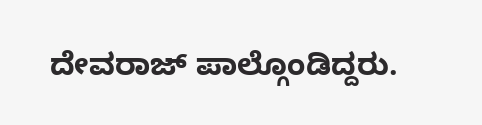ದೇವರಾಜ್ ಪಾಲ್ಗೊಂಡಿದ್ದರು.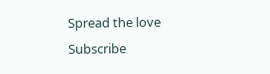Spread the love
Subscribe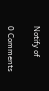Notify of

0 Comments